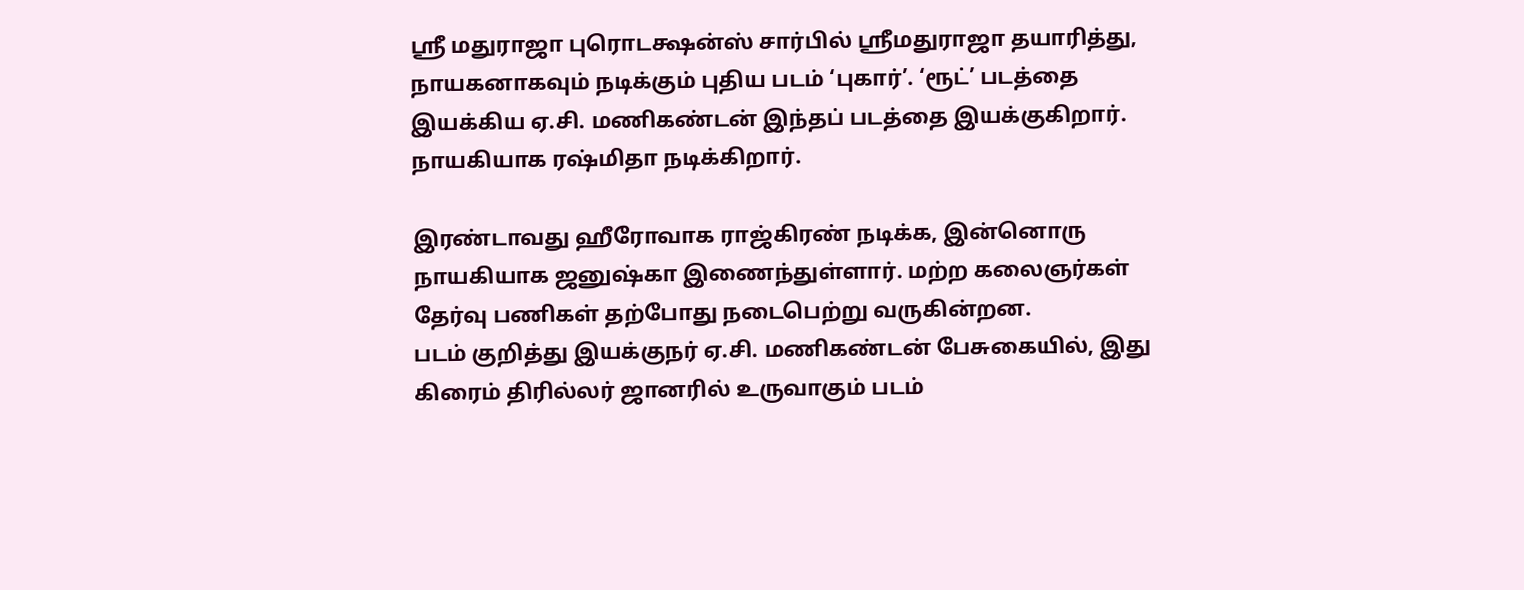ஸ்ரீ மதுராஜா புரொடக்ஷன்ஸ் சார்பில் ஸ்ரீமதுராஜா தயாரித்து, நாயகனாகவும் நடிக்கும் புதிய படம் ‘புகார்’. ‘ரூட்’ படத்தை இயக்கிய ஏ.சி. மணிகண்டன் இந்தப் படத்தை இயக்குகிறார். நாயகியாக ரஷ்மிதா நடிக்கிறார்.

இரண்டாவது ஹீரோவாக ராஜ்கிரண் நடிக்க, இன்னொரு நாயகியாக ஜனுஷ்கா இணைந்துள்ளார். மற்ற கலைஞர்கள் தேர்வு பணிகள் தற்போது நடைபெற்று வருகின்றன.
படம் குறித்து இயக்குநர் ஏ.சி. மணிகண்டன் பேசுகையில், இது கிரைம் திரில்லர் ஜானரில் உருவாகும் படம்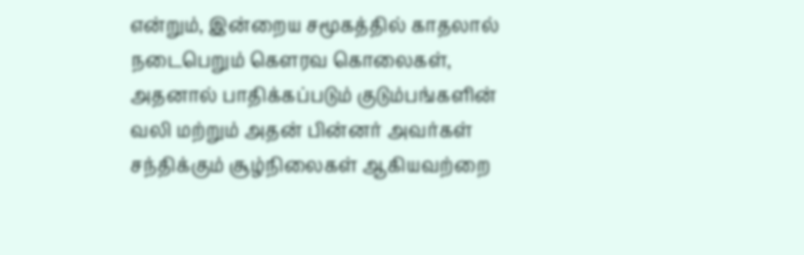என்றும், இன்றைய சமூகத்தில் காதலால் நடைபெறும் கௌரவ கொலைகள், அதனால் பாதிக்கப்படும் குடும்பங்களின் வலி மற்றும் அதன் பின்னர் அவர்கள் சந்திக்கும் சூழ்நிலைகள் ஆகியவற்றை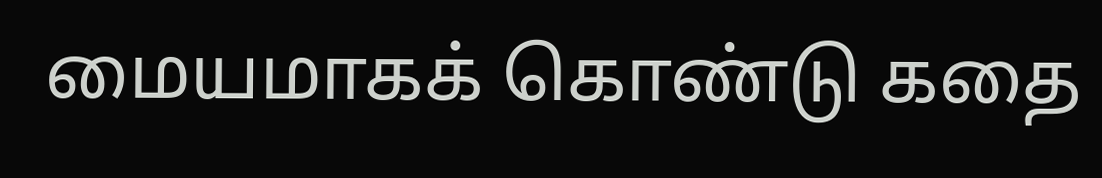மையமாகக் கொண்டு கதை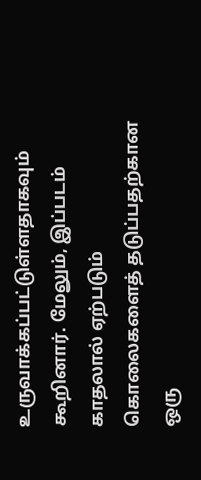உருவாக்கப்பட்டுள்ளதாகவும் கூறினார். மேலும், இப்படம் காதலால் ஏற்படும் கொலைகளைத் தடுப்பதற்கான ஒரு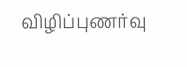விழிப்புணர்வு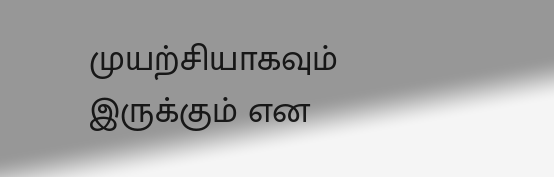முயற்சியாகவும் இருக்கும் என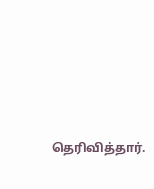தெரிவித்தார்.